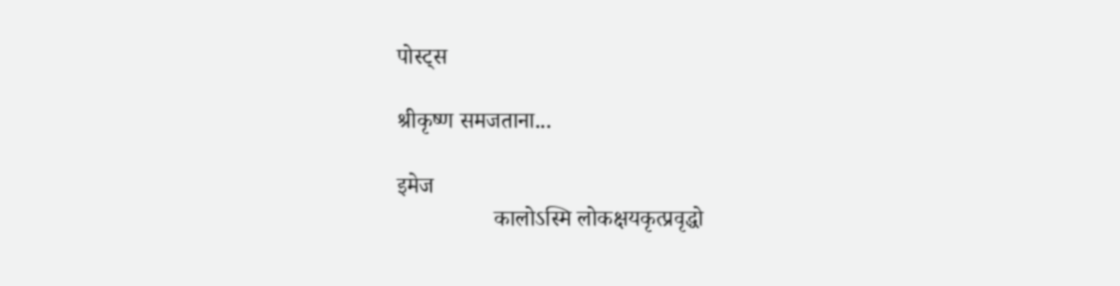पोस्ट्स

श्रीकृष्ण समजताना...

इमेज
                 कालोऽस्मि लोकक्षयकृत्प्रवृद्धो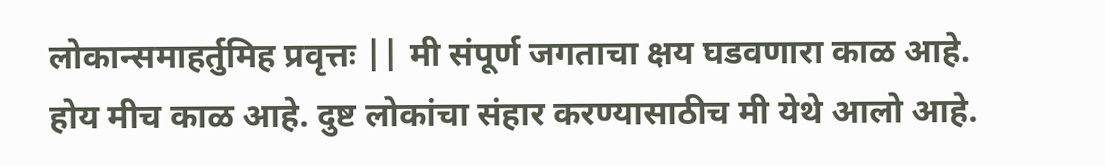लोकान्समाहर्तुमिह प्रवृत्तः || मी संपूर्ण जगताचा क्षय घडवणारा काळ आहे. होय मीच काळ आहे. दुष्ट लोकांचा संहार करण्यासाठीच मी येथे आलो आहे.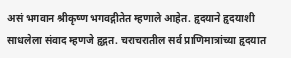असं भगवान श्रीकृष्ण भगवद्गीतेत म्हणाले आहेत. हृदयाने हृदयाशी साधलेला संवाद म्हणजे हृद्गत. चराचरातील सर्व प्राणिमात्रांच्या हृदयात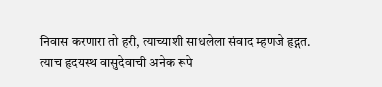निवास करणारा तो हरी, त्याच्याशी साधलेला संवाद म्हणजे हृद्गत. त्याच हृदयस्थ वासुदेवाची अनेक रूपे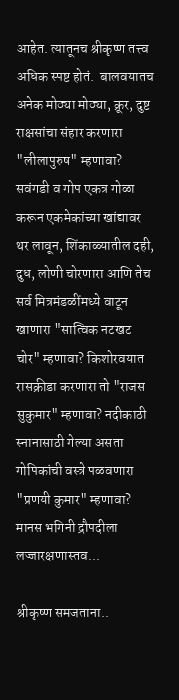आहेत. त्यातूनच श्रीकृष्ण तत्त्व अधिक स्पष्ट होतं.  बालवयातच अनेक मोठ्या मोठ्या, क्रूर, दुष्ट राक्षसांचा संहार करणारा "लीलापुरुष" म्हणावा? सवंगडी व गोप एकत्र गोळा करून एकमेकांच्या खांद्यावर थर लावून, शिंकाळ्यातील दही, दुध, लोणी चोरणारा आणि तेच सर्व मित्रमंडळींमध्ये वाटून खाणारा "सात्विक नटखट चोर" म्हणावा? किशोरवयात रासक्रीडा करणारा तो "राजस सुकुमार" म्हणावा? नदीकाठी स्नानासाठी गेल्या असता गोपिकांची वस्त्रे पळवणारा "प्रणयी कुमार" म्हणावा? मानस भगिनी द्रौपदीला लज्जारक्षणास्तव...

श्रीकृष्ण समजताना..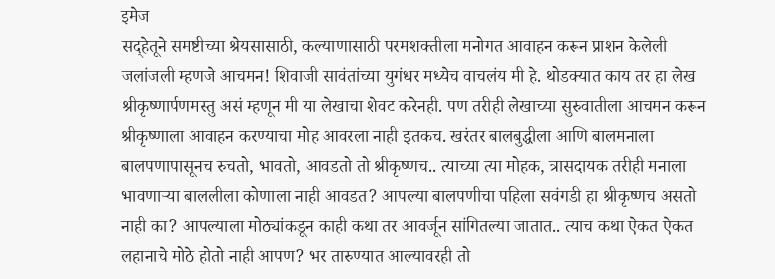इमेज
सद्हेतूने समष्टीच्या श्रेयसासाठी, कल्याणासाठी परमशक्तीला मनोगत आवाहन करून प्राशन केलेली जलांजली म्हणजे आचमन! शिवाजी सावंतांच्या युगंधर मध्येच वाचलंय मी हे. थोडक्यात काय तर हा लेख श्रीकृष्णार्पणमस्तु असं म्हणून मी या लेखाचा शेवट करेनही. पण तरीही लेखाच्या सुरुवातीला आचमन करून श्रीकृष्णाला आवाहन करण्याचा मोह आवरला नाही इतकच. खरंतर बालबुद्धीला आणि बालमनाला बालपणापासूनच रुचतो, भावतो, आवडतो तो श्रीकृष्णच.. त्याच्या त्या मोहक, त्रासदायक तरीही मनाला भावणाऱ्या बाललीला कोणाला नाही आवडत? आपल्या बालपणीचा पहिला सवंगडी हा श्रीकृष्णच असतो नाही का? आपल्याला मोठ्यांकडून काही कथा तर आवर्जून सांगितल्या जातात.. त्याच कथा ऐकत ऐकत लहानाचे मोठे होतो नाही आपण? भर तारुण्यात आल्यावरही तो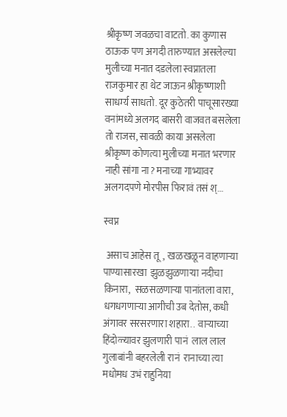श्रीकृष्ण जवळचा वाटतो. का कुणास ठाऊक पण अगदी तारुण्यात असलेल्या मुलीच्या मनात दडलेला स्वप्नातला राजकुमार हा थेट जाऊन श्रीकृष्णाशी साधर्म्य साधतो. दूर कुठेतरी पाचूसारख्या वनांमध्ये अलगद बासरी वाजवत बसलेला तो राजस, सावळी काया असलेला श्रीकृष्ण कोणत्या मुलीच्या मनात भरणार नाही सांगा ना? मनाच्या गाभ्यावर अलगदपणे मोरपीस फिरावं तसं श्...

स्वप्न

 असाच आहेस तू,  खळखळून वाहणाऱ्या पाण्यासारखा  झुळझुळणाऱ्या नदीचा किनारा,  सळसळणाऱ्या पानांतला वारा,  धगधगणाऱ्या आगीची उब देतोस, कधी अंगावर सरसरणारा शहारा..  वाऱ्याच्या हिंदोळ्यावर झुलणारी पानं  लाल लाल गुलाबांनी बहरलेली रानं  रानाच्या त्या मधोमध उभं राहुनिया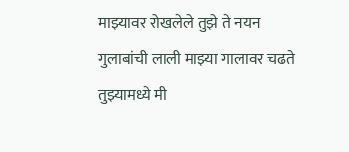माझ्यावर रोखलेले तुझे ते नयन  गुलाबांची लाली माझ्या गालावर चढते  तुझ्यामध्ये मी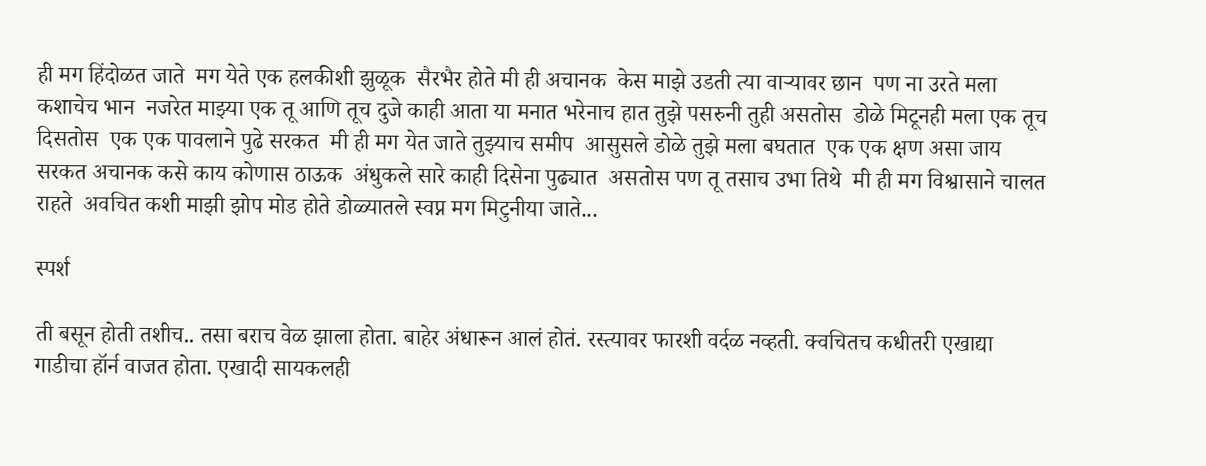ही मग हिंदोळत जाते  मग येते एक हलकीशी झुळूक  सैरभैर होते मी ही अचानक  केस माझे उडती त्या वाऱ्यावर छान  पण ना उरते मला कशाचेच भान  नजरेत माझ्या एक तू आणि तूच दुजे काही आता या मनात भरेनाच हात तुझे पसरुनी तुही असतोस  डोळे मिटूनही मला एक तूच दिसतोस  एक एक पावलाने पुढे सरकत  मी ही मग येत जाते तुझ्याच समीप  आसुसले डोळे तुझे मला बघतात  एक एक क्षण असा जाय सरकत अचानक कसे काय कोणास ठाऊक  अंधुकले सारे काही दिसेना पुढ्यात  असतोस पण तू तसाच उभा तिथे  मी ही मग विश्वासाने चालत राहते  अवचित कशी माझी झोप मोड होते डोळ्यातले स्वप्न मग मिटुनीया जाते...

स्पर्श

ती बसून होती तशीच.. तसा बराच वेळ झाला होता. बाहेर अंधारून आलं होतं. रस्त्यावर फारशी वर्दळ नव्हती. क्वचितच कधीतरी एखाद्या गाडीचा हॉर्न वाजत होता. एखादी सायकलही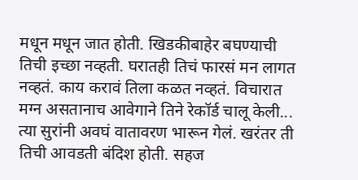मधून मधून जात होती. खिडकीबाहेर बघण्याची तिची इच्छा नव्हती. घरातही तिचं फारसं मन लागत नव्हतं. काय करावं तिला कळत नव्हतं. विचारात मग्न असतानाच आवेगाने तिने रेकॉर्ड चालू केली... त्या सुरांनी अवघं वातावरण भारून गेलं. खरंतर ती तिची आवडती बंदिश होती. सहज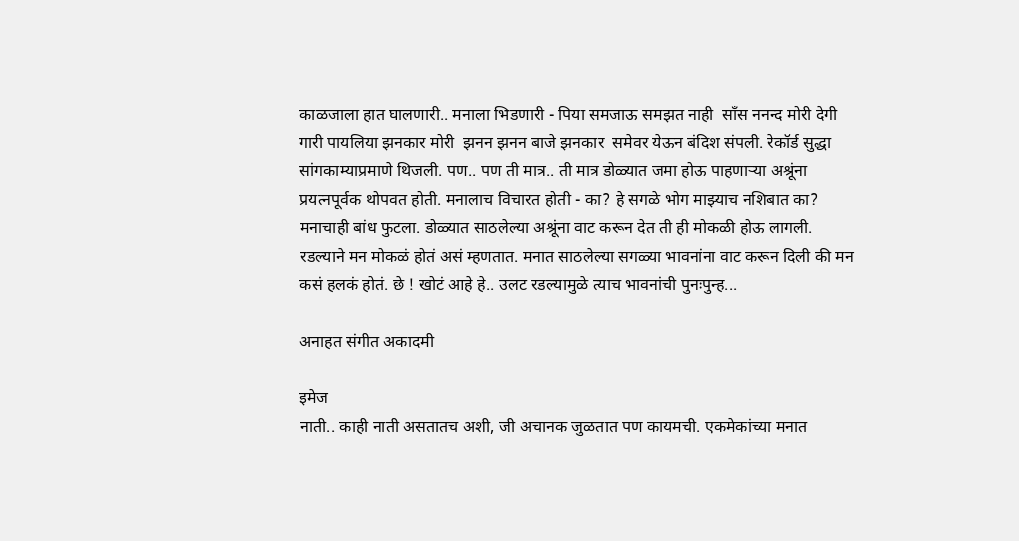काळजाला हात घालणारी.. मनाला भिडणारी - पिया समजाऊ समझत नाही  साँस ननन्द मोरी देगी गारी पायलिया झनकार मोरी  झनन झनन बाजे झनकार  समेवर येऊन बंदिश संपली. रेकॉर्ड सुद्धा सांगकाम्याप्रमाणे थिजली. पण.. पण ती मात्र.. ती मात्र डोळ्यात जमा होऊ पाहणाऱ्या अश्रूंना प्रयत्नपूर्वक थोपवत होती. मनालाच विचारत होती - का? हे सगळे भोग माझ्याच नशिबात का? मनाचाही बांध फुटला. डोळ्यात साठलेल्या अश्रूंना वाट करून देत ती ही मोकळी होऊ लागली. रडल्याने मन मोकळं होतं असं म्हणतात. मनात साठलेल्या सगळ्या भावनांना वाट करून दिली की मन कसं हलकं होतं. छे ! खोटं आहे हे.. उलट रडल्यामुळे त्याच भावनांची पुनःपुन्ह...

अनाहत संगीत अकादमी

इमेज
नाती.. काही नाती असतातच अशी, जी अचानक जुळतात पण कायमची. एकमेकांच्या मनात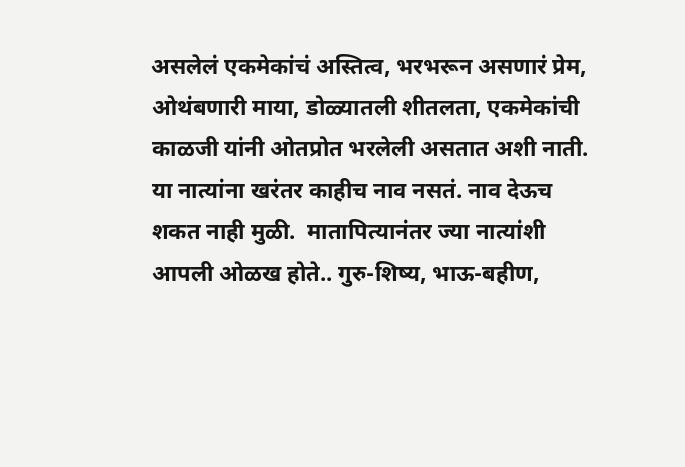असलेलं एकमेकांचं अस्तित्व, भरभरून असणारं प्रेम, ओथंबणारी माया, डोळ्यातली शीतलता, एकमेकांची काळजी यांनी ओतप्रोत भरलेली असतात अशी नाती. या नात्यांना खरंतर काहीच नाव नसतं. नाव देऊच शकत नाही मुळी.  मातापित्यानंतर ज्या नात्यांशी आपली ओळख होते.. गुरु-शिष्य, भाऊ-बहीण,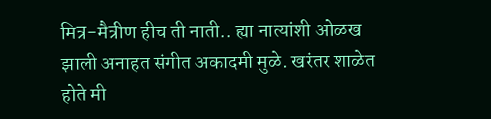मित्र-मैत्रीण हीच ती नाती.. ह्या नात्यांशी ओळख झाली अनाहत संगीत अकादमी मुळे. खरंतर शाळेत होते मी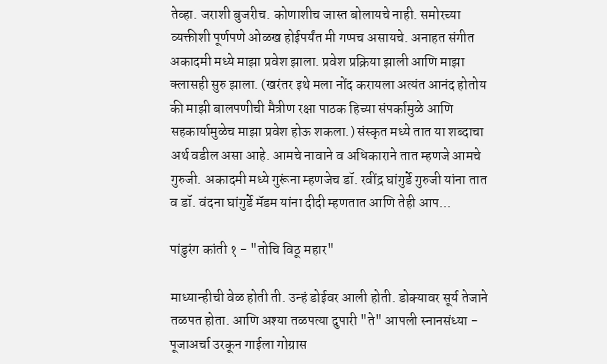तेव्हा. जराशी बुजरीच. कोणाशीच जास्त बोलायचे नाही. समोरच्या व्यक्तीशी पूर्णपणे ओळख होईपर्यंत मी गप्पच असायचे. अनाहत संगीत अकादमी मध्ये माझा प्रवेश झाला. प्रवेश प्रक्रिया झाली आणि माझा क्लासही सुरु झाला. (खरंतर इथे मला नोंद करायला अत्यंत आनंद होतोय की माझी बालपणीची मैत्रीण रक्षा पाठक हिच्या संपर्कामुळे आणि सहकार्यामुळेच माझा प्रवेश होऊ शकला.) संस्कृत मध्ये तात या शब्दाचा अर्थ वडील असा आहे. आमचे नावाने व अधिकाराने तात म्हणजे आमचे गुरुजी. अकादमी मध्ये गुरूंना म्हणजेच डॉ. रवींद्र घांगुर्डे गुरुजी यांना तात व डॉ. वंदना घांगुर्डे मॅडम यांना दीदी म्हणतात आणि तेही आप...

पांडुरंग कांती १ - "तोचि विठू महार"

माध्यान्हीची वेळ होती ती. उन्हं डोईवर आली होती. डोक्यावर सूर्य तेजाने तळपत होता. आणि अश्या तळपत्या दुपारी "ते" आपली स्नानसंध्या - पूजाअर्चा उरकून गाईला गोग्रास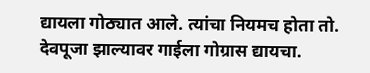द्यायला गोठ्यात आले. त्यांचा नियमच होता तो. देवपूजा झाल्यावर गाईला गोग्रास द्यायचा.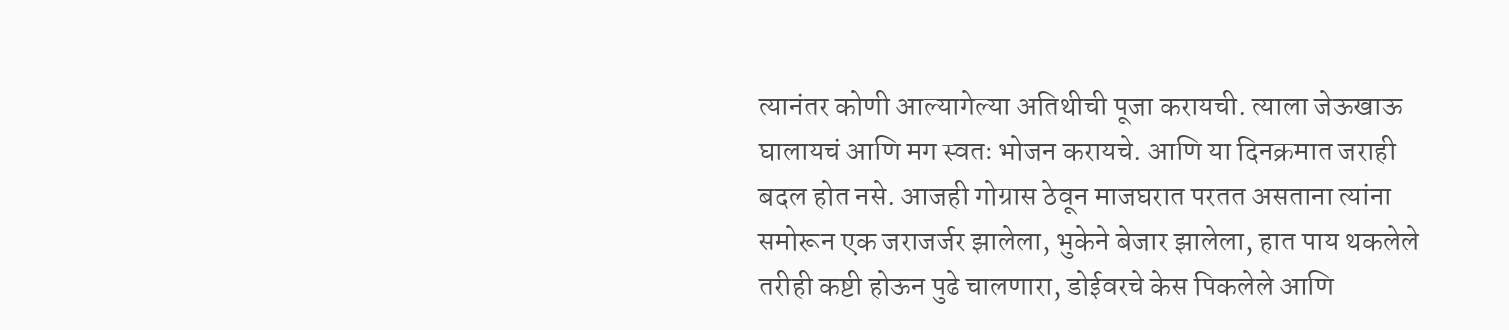त्यानंतर कोणी आल्यागेल्या अतिथीची पूजा करायची. त्याला जेऊखाऊ घालायचं आणि मग स्वतः भोजन करायचे. आणि या दिनक्रमात जराही बदल होत नसे. आजही गोग्रास ठेवून माजघरात परतत असताना त्यांना समोरून एक जराजर्जर झालेला, भुकेने बेजार झालेला, हात पाय थकलेले तरीही कष्टी होऊन पुढे चालणारा, डोईवरचे केस पिकलेले आणि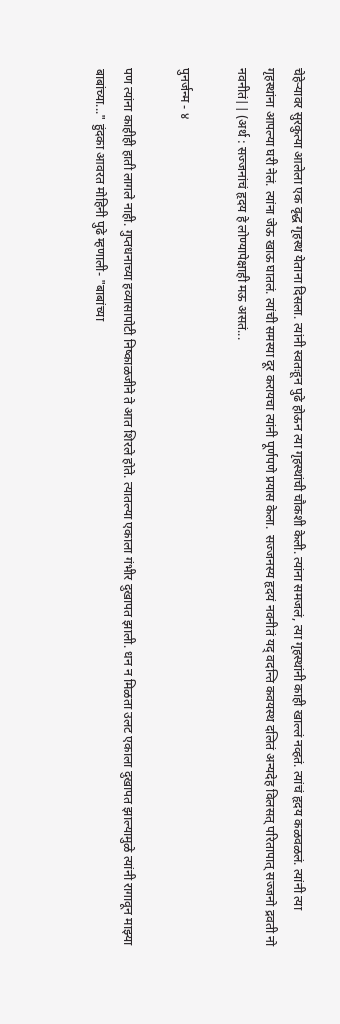चेहेऱ्यावर सुरकुत्या आलेला एक वृद्ध गृहस्थ येताना दिसला. त्यांनी स्वतःहून पुढे होऊन त्या गृहस्थांची चौकशी केली. त्यांना समजलं, त्या गृहस्थांनी काही खाल्लं नव्हतं. त्यांचं हृदय कळवळलं. त्यांनी त्या गृहस्थांना आपल्या घरी नेलं. त्यांना जेऊ खाऊ घातलं. त्यांची समस्या दूर करायचा त्यांनी पूर्णपणे प्रयास केला.  सज्जनस्य हृदयं नवनीतं यद् वदन्ति कवयस्थ दलितं अन्यदेह विलसत् परितापात् सज्जनो द्रवती नो नवनीतं|| (अर्थ : सज्जनांचं हृदय हे लोण्यापेक्षाही मऊ असतं...

पुनर्जन्म - ४

पण त्यांना काहीही हाती लागले नाही. गुप्तधनाच्या हव्यासापोटी निष्काळजीने ते आत शिरले होते. त्यातल्या एकाला गंभीर दुखापत झाली. धन न मिळता उलट एकाला दुखापत झाल्यामुळे त्यांनी रागावून माझ्या बाबांच्या..." हुंदका आवरत मोहिनी पुढे म्हणाली- "बाबांच्या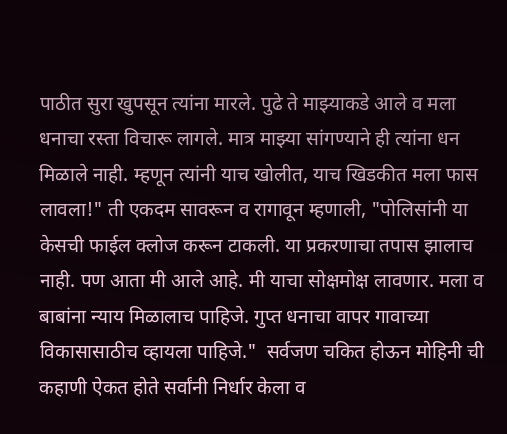पाठीत सुरा खुपसून त्यांना मारले. पुढे ते माझ्याकडे आले व मला धनाचा रस्ता विचारू लागले. मात्र माझ्या सांगण्याने ही त्यांना धन मिळाले नाही. म्हणून त्यांनी याच खोलीत, याच खिडकीत मला फास लावला!" ती एकदम सावरून व रागावून म्हणाली, "पोलिसांनी या केसची फाईल क्लोज करून टाकली. या प्रकरणाचा तपास झालाच नाही. पण आता मी आले आहे. मी याचा सोक्षमोक्ष लावणार. मला व बाबांना न्याय मिळालाच पाहिजे. गुप्त धनाचा वापर गावाच्या विकासासाठीच व्हायला पाहिजे."  सर्वजण चकित होऊन मोहिनी ची कहाणी ऐकत होते सर्वांनी निर्धार केला व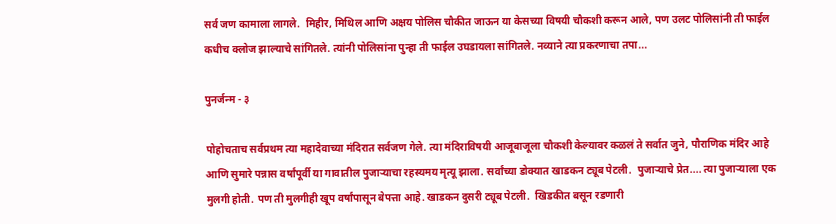सर्व जण कामाला लागले.  मिहीर, मिथिल आणि अक्षय पोलिस चौकीत जाऊन या केसच्या विषयी चौकशी करून आले, पण उलट पोलिसांनी ती फाईल कधीच क्लोज झाल्याचे सांगितले. त्यांनी पोलिसांना पुन्हा ती फाईल उघडायला सांगितले. नव्याने त्या प्रकरणाचा तपा...

पुनर्जन्म - ३

पोहोचताच सर्वप्रथम त्या महादेवाच्या मंदिरात सर्वजण गेले. त्या मंदिराविषयी आजूबाजूला चौकशी केल्यावर कळलं ते सर्वात जुने, पौराणिक मंदिर आहे आणि सुमारे पन्नास वर्षांपूर्वी या गावातील पुजाऱ्याचा रहस्यमय मृत्यू झाला. सर्वांच्या डोक्यात खाडकन ट्यूब पेटली.  पुजाऱ्याचे प्रेत.... त्या पुजार्‍याला एक मुलगी होती. पण ती मुलगीही खूप वर्षांपासून बेपत्ता आहे. खाडकन दुसरी ट्यूब पेटली.  खिडकीत बसून रडणारी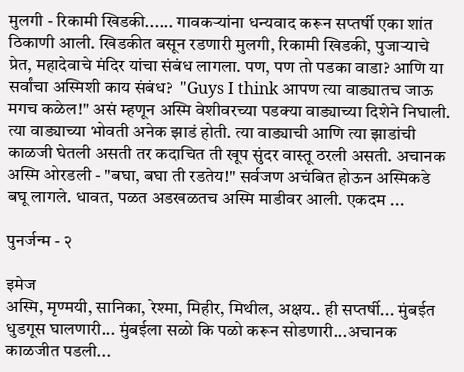मुलगी - रिकामी खिडकी...... गावकऱ्यांना धन्यवाद करून सप्तर्षी एका शांत ठिकाणी आली. खिडकीत बसून रडणारी मुलगी, रिकामी खिडकी, पुजाऱ्याचे प्रेत, महादेवाचे मंदिर यांचा संबंध लागला. पण, पण तो पडका वाडा? आणि या सर्वांचा अस्मिशी काय संबंध?  "Guys I think आपण त्या वाड्यातच जाऊ मगच कळेल!" असं म्हणून अस्मि वेशीवरच्या पडक्या वाड्याच्या दिशेने निघाली.  त्या वाड्याच्या भोवती अनेक झाडं होती. त्या वाड्याची आणि त्या झाडांची काळजी घेतली असती तर कदाचित ती खूप सुंदर वास्तू ठरली असती. अचानक अस्मि ओरडली - "बघा, बघा ती रडतेय!" सर्वजण अचंबित होऊन अस्मिकडे बघू लागले. धावत, पळत अडखळतच अस्मि माडीवर आली. एकदम ...

पुनर्जन्म - २

इमेज
अस्मि, मृण्मयी, सानिका, रेश्मा, मिहीर, मिथील, अक्षय.. ही सप्तर्षी... मुंबईत धुडगूस घालणारी... मुंबईला सळो कि पळो करून सोडणारी...अचानक काळजीत पडली...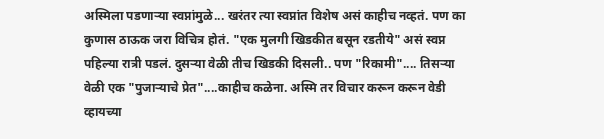अस्मिला पडणाऱ्या स्वप्नांमुळे... खरंतर त्या स्वप्नांत विशेष असं काहीच नव्हतं. पण का कुणास ठाऊक जरा विचित्र होतं. "एक मुलगी खिडकीत बसून रडतीये" असं स्वप्न पहिल्या रात्री पडलं. दुसऱ्या वेळी तीच खिडकी दिसली.. पण "रिकामी".... तिसऱ्या वेळी एक "पुजाऱ्याचे प्रेत"....काहीच कळेना. अस्मि तर विचार करून करून वेडी व्हायच्या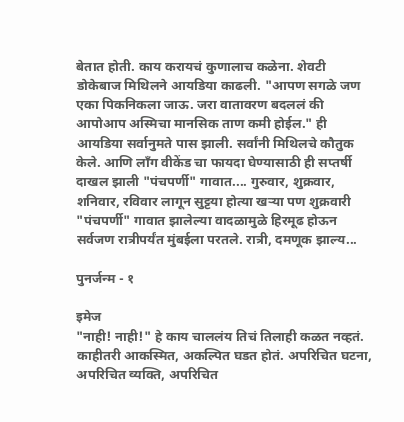बेतात होती. काय करायचं कुणालाच कळेना. शेवटी डोकेबाज मिथिलने आयडिया काढली. "आपण सगळे जण एका पिकनिकला जाऊ. जरा वातावरण बदललं की आपोआप अस्मिचा मानसिक ताण कमी होईल." ही आयडिया सर्वानुमते पास झाली. सर्वांनी मिथिलचे कौतुक केले. आणि लॉंग वीकेंड चा फायदा घेण्यासाठी ही सप्तर्षी दाखल झाली "पंचपर्णी" गावात.... गुरुवार, शुक्रवार, शनिवार, रविवार लागून सुट्टया होत्या खर्‍या पण शुक्रवारी "पंचपर्णी" गावात झालेल्या वादळामुळे हिरमूढ होऊन सर्वजण रात्रीपर्यंत मुंबईला परतले. रात्री, दमणूक झाल्य...

पुनर्जन्म - १

इमेज
"नाही! नाही!" हे काय चाललंय तिचं तिलाही कळत नव्हतं. काहीतरी आकस्मित, अकल्पित घडत होतं. अपरिचित घटना, अपरिचित व्यक्ति, अपरिचित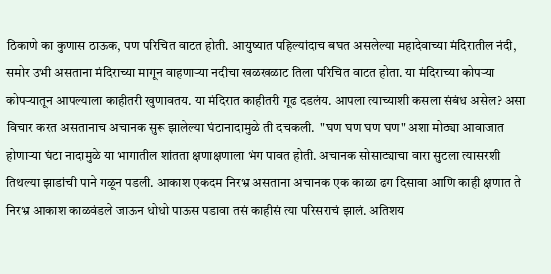ठिकाणे का कुणास ठाऊक, पण परिचित वाटत होती. आयुष्यात पहिल्यांदाच बघत असलेल्या महादेवाच्या मंदिरातील नंदी, समोर उभी असताना मंदिराच्या मागून वाहणार्‍या नदीचा खळखळाट तिला परिचित वाटत होता. या मंदिराच्या कोपऱ्या कोपऱ्यातून आपल्याला काहीतरी खुणावतय. या मंदिरात काहीतरी गूढ दडलंय. आपला त्याच्याशी कसला संबंध असेल? असा विचार करत असतानाच अचानक सुरू झालेल्या घंटानादामुळे ती दचकली.  "घण घण घण घण" अशा मोठ्या आवाजात होणाऱ्या घंटा नादामुळे या भागातील शांतता क्षणाक्षणाला भंग पावत होती. अचानक सोसाट्याचा वारा सुटला त्यासरशी तिथल्या झाडांची पाने गळून पडली. आकाश एकदम निरभ्र असताना अचानक एक काळा ढग दिसावा आणि काही क्षणात ते निरभ्र आकाश काळवंडले जाऊन धोधो पाऊस पडावा तसं काहीसं त्या परिसराचं झालं. अतिशय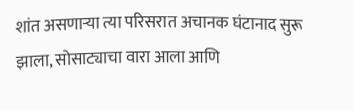शांत असणाऱ्या त्या परिसरात अचानक घंटानाद सुरू झाला, सोसाट्याचा वारा आला आणि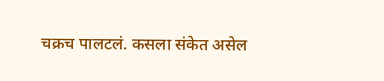चक्रच पालटलं. कसला संकेत असेल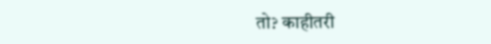तो? काहीतरी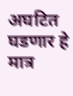अघटित घडणार हे मात्र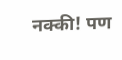नक्की! पण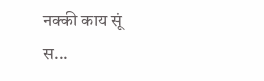नक्की काय सूं स...